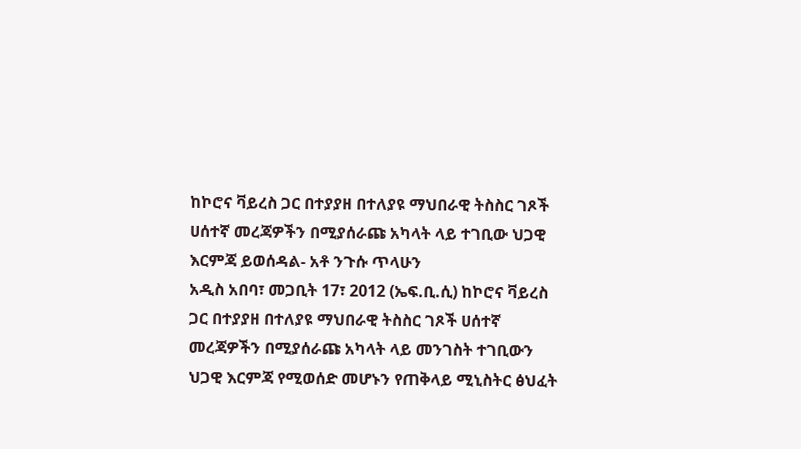ከኮሮና ቫይረስ ጋር በተያያዘ በተለያዩ ማህበራዊ ትስስር ገጾች ሀሰተኛ መረጃዎችን በሚያሰራጩ አካላት ላይ ተገቢው ህጋዊ እርምጃ ይወሰዳል- አቶ ንጉሱ ጥላሁን
አዲስ አበባ፣ መጋቢት 17፣ 2012 (ኤፍ.ቢ.ሲ) ከኮሮና ቫይረስ ጋር በተያያዘ በተለያዩ ማህበራዊ ትስስር ገጾች ሀሰተኛ መረጃዎችን በሚያሰራጩ አካላት ላይ መንገስት ተገቢውን ህጋዊ እርምጃ የሚወሰድ መሆኑን የጠቅላይ ሚኒስትር ፅህፈት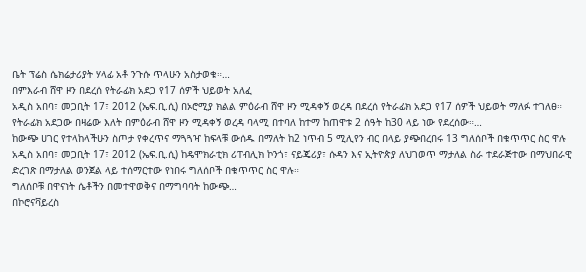ቤት ፕሬስ ሴክሬታሪያት ሃላፊ አቶ ንጉሱ ጥላሁን አስታወቁ።…
በምእራብ ሸዋ ዞን በደረሰ የትራፊክ አደጋ የ17 ሰዎች ህይወት አለፈ
አዲስ አበባ፣ መጋቢት 17፣ 2012 (ኤፍ.ቢ.ሲ) በኦሮሚያ ክልል ምዕራብ ሸዋ ዞን ሚዳቀኝ ወረዳ በደረሰ የትራፊክ አደጋ የ17 ሰዎች ህይወት ማለፉ ተገለፀ።
የትራፊክ አደጋው በዛሬው እለት በምዕራብ ሸዋ ዞን ሚዳቀኝ ወረዳ ባላሚ በተባለ ከተማ ከጠዋቱ 2 ሰዓት ከ30 ላይ ነው የደረሰው።…
ከውጭ ሀገር የተላከላችሁን ስጦታ የቀረጥና ማጓጓዣ ከፍላቹ ውሰዱ በማለት ከ2 ነጥብ 5 ሚሊየን ብር በላይ ያጭበረበሩ 13 ግለሰቦች በቁጥጥር ስር ዋሉ
አዲስ አበባ፣ መጋቢት 17፣ 2012 (ኤፍ.ቢ.ሲ) ከዴሞክራቲክ ሪፐብሊክ ኮንጎ፣ ናይጄሪያ፣ ሱዳን እና ኢትዮጵያ ለህገወጥ ማታለል ስራ ተደራጅተው በማህበራዊ ድረገጽ በማታለል ወንጀል ላይ ተሰማርተው የነበሩ ግለሰቦች በቁጥጥር ስር ዋሉ።
ግለሰቦቹ በዋናነት ሴቶችን በመተዋወቅና በማግባባት ከውጭ…
በኮሮናቫይረስ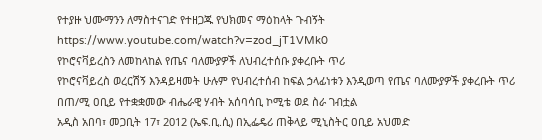የተያዙ ህሙማንን ለማስተናገድ የተዘጋጁ የህክመና ማዕከላት ጉብኝት
https://www.youtube.com/watch?v=zod_jT1VMk0
የኮሮናቫይረስን ለመከላከል የጤና ባለሙያዎች ለህብረተሰቡ ያቀረቡት ጥሪ
የኮሮናቫይረስ ወረርሽኝ እንዳይዛመት ሁሉም የህብረተሰብ ከፍል ኃላፊነቱን እንዲወጣ የጤና ባለሙያዎች ያቀረቡት ጥሪ
በጠ/ሚ ዐቢይ የተቋቋመው ብሔራዊ ሃብት አሰባሳቢ ኮሚቴ ወደ ስራ ገብቷል
አዲስ አበባ፣ መጋቢት 17፣ 2012 (ኤፍ.ቢ.ሲ) በኢፌዴሪ ጠቅላይ ሚኒስትር ዐቢይ አህመድ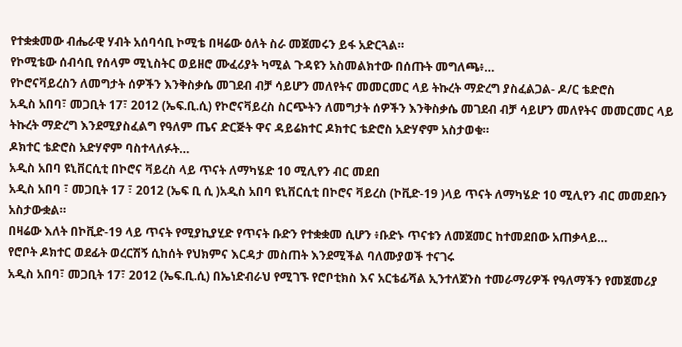የተቋቋመው ብሔራዊ ሃብት አሰባሳቢ ኮሚቴ በዛሬው ዕለት ስራ መጀመሩን ይፋ አድርጓል።
የኮሚቴው ሰብሳቢ የሰላም ሚኒስትር ወይዘሮ ሙፈሪያት ካሚል ጉዳዩን አስመልክተው በሰጡት መግለጫ፥…
የኮሮናቫይረስን ለመግታት ሰዎችን እንቅስቃሴ መገደብ ብቻ ሳይሆን መለየትና መመርመር ላይ ትኩረት ማድረግ ያስፈልጋል- ዶ/ር ቴድሮስ
አዲስ አበባ፣ መጋቢት 17፣ 2012 (ኤፍ.ቢ.ሲ) የኮሮናቫይረስ ስርጭትን ለመግታት ሰዎችን እንቅስቃሴ መገደብ ብቻ ሳይሆን መለየትና መመርመር ላይ ትኩረት ማድረግ እንደሚያስፈልግ የዓለም ጤና ድርጅት ዋና ዳይሬክተር ዶክተር ቴድሮስ አድሃኖም አስታወቁ።
ዶክተር ቴድሮስ አድሃኖም ባስተላለፉት…
አዲስ አበባ ዩኒቨርሲቲ በኮሮና ቫይረስ ላይ ጥናት ለማካሄድ 10 ሚሊየን ብር መደበ
አዲስ አበባ ፣ መጋቢት 17 ፣ 2012 (ኤፍ ቢ ሲ )አዲስ አበባ ዩኒቨርሲቲ በኮሮና ቫይረስ (ኮቪድ-19 )ላይ ጥናት ለማካሄድ 10 ሚሊየን ብር መመደቡን አስታውቋል።
በዛሬው እለት በኮቪድ-19 ላይ ጥናት የሚያኪያሂድ የጥናት ቡድን የተቋቋመ ሲሆን ፥ቡድኑ ጥናቱን ለመጀመር ከተመደበው አጠቃላይ…
የሮቦት ዶክተር ወደፊት ወረርሽኝ ሲከሰት የህክምና እርዳታ መስጠት እንደሚችል ባለሙያወች ተናገሩ
አዲስ አበባ፣ መጋቢት 17፣ 2012 (ኤፍ.ቢ.ሲ) በኤነድብራህ የሚገኙ የሮቦቲክስ እና አርቴፊሻል ኢንተለጀንስ ተመራማሪዎች የዓለማችን የመጀመሪያ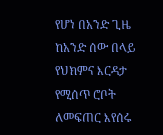የሆነ በአንድ ጊዜ ከአንድ ሰው በላይ የህክምና እርዳታ የሚሰጥ ሮቦት ለመፍጠር እየሰሩ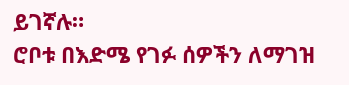ይገኛሉ።
ሮቦቱ በእድሜ የገፉ ሰዎችን ለማገዝ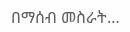በማሰብ መስራት…